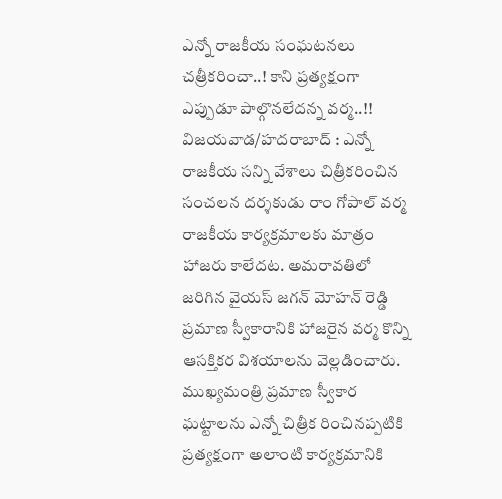ఎన్నో రాజకీయ సంఘటనలు చత్రీకరించా..! కాని ప్రత్యక్షంగా ఎప్పుడూ పాల్గొనలేదన్న వర్మ..!!
విజయవాడ/హదరాబాద్ : ఎన్నో రాజకీయ సన్ని వేశాలు చిత్రీకరించిన సంచలన దర్శకుడు రాం గోపాల్ వర్మ రాజకీయ కార్యక్రమాలకు మాత్రం హాజరు కాలేదట. అమరావతిలో జరిగిన వైయస్ జగన్ మోహన్ రెడ్డి ప్రమాణ స్వీకారానికి హాజరైన వర్మ కొన్ని ఆసక్తికర విశయాలను వెల్లడించారు. ముఖ్యమంత్రి ప్రమాణ స్వీకార ఘట్టాలను ఎన్నో చిత్రీక రించినప్పటికి ప్రత్యక్షంగా అలాంటి కార్యక్రమానికి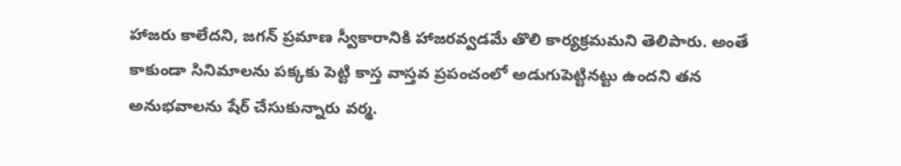హాజరు కాలేదని, జగన్ ప్రమాణ స్వీకారానికి హాజరవ్వడమే తొలి కార్యక్రమమని తెలిపారు. అంతే కాకుండా సినిమాలను పక్కకు పెట్టి కాస్త వాస్తవ ప్రపంచంలో అడుగుపెట్టినట్టు ఉందని తన అనుభవాలను షేర్ చేసుకున్నారు వర్మ.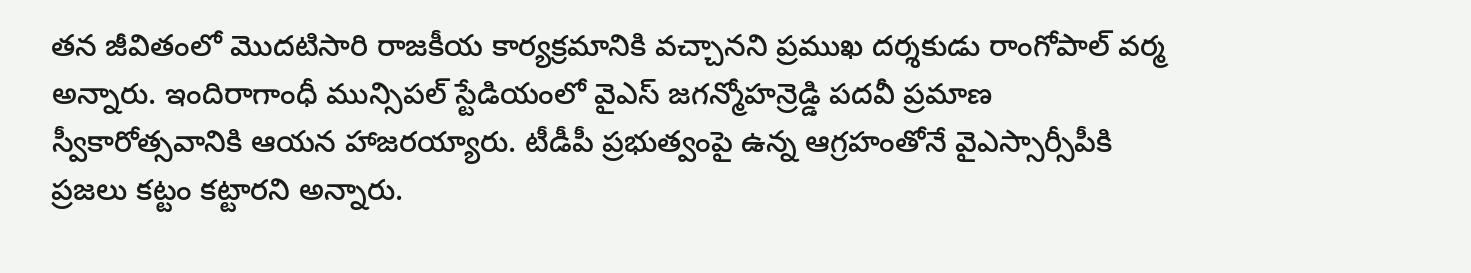తన జీవితంలో మొదటిసారి రాజకీయ కార్యక్రమానికి వచ్చానని ప్రముఖ దర్శకుడు రాంగోపాల్ వర్మ అన్నారు. ఇందిరాగాంధీ మున్సిపల్ స్టేడియంలో వైఎస్ జగన్మోహన్రెడ్డి పదవీ ప్రమాణ స్వీకారోత్సవానికి ఆయన హాజరయ్యారు. టీడీపీ ప్రభుత్వంపై ఉన్న ఆగ్రహంతోనే వైఎస్సార్సీపీకి ప్రజలు కట్టం కట్టారని అన్నారు.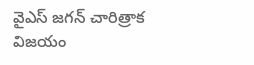వైఎస్ జగన్ చారిత్రాక విజయం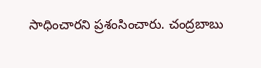సాధించారని ప్రశంసించారు. చంద్రబాబు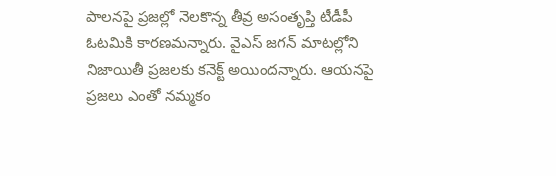పాలనపై ప్రజల్లో నెలకొన్న తీవ్ర అసంతృప్తి టీడీపీ ఓటమికి కారణమన్నారు. వైఎస్ జగన్ మాటల్లోని నిజాయితీ ప్రజలకు కనెక్ట్ అయిందన్నారు. ఆయనపై ప్రజలు ఎంతో నమ్మకం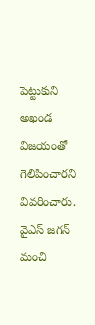పెట్టుకుని అఖండ విజయంతో గెలిపించారని వివరించారు. వైఎస్ జగన్ మంచి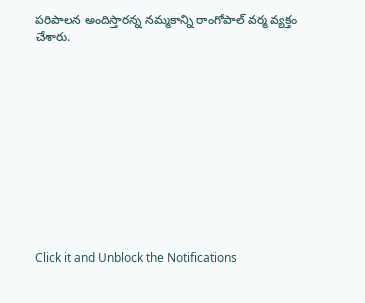పరిపాలన అందిస్తారన్న నమ్మకాన్ని రాంగోపాల్ వర్మ వ్యక్తం చేశారు.












Click it and Unblock the Notifications